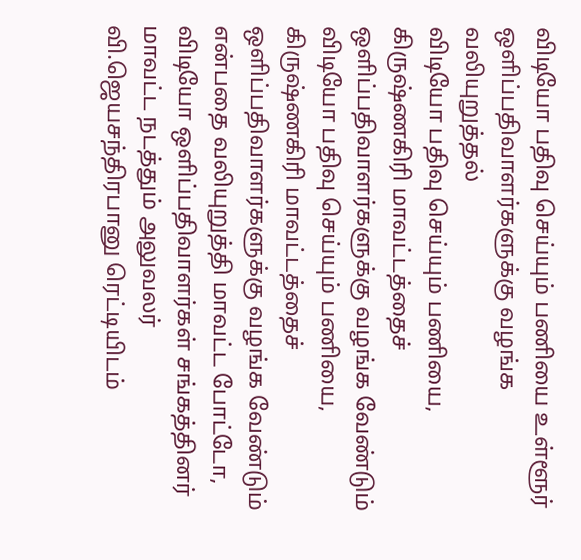விடியோ பதிவு செய்யும் பணியை உள்ளூர் ஒளிப்பதிவாளர்களுக்கு வழங்க வலியுறுத்தல்
விடியோ பதிவு செய்யும் பணியை, கிருஷ்ணகிரி மாவட்டத்தைச் ஒளிப்பதிவாளர்களுக்கு வழங்க வேண்டும்
விடியோ பதிவு செய்யும் பணியை, கிருஷ்ணகிரி மாவட்டத்தைச் ஒளிப்பதிவாளர்களுக்கு வழங்க வேண்டும் என்பதை வலியுறுத்தி மாவட்ட போட்டோ, விடியோ ஒளிப்பதிவாளர்கள் சங்கத்தினர் மாவட்ட நடத்தும் அலுவலர் வி.ஜெயசந்திரபானு ரெட்டியிடம்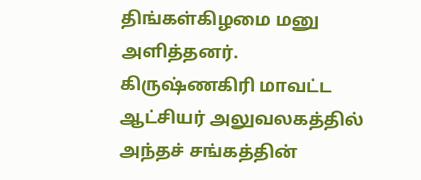திங்கள்கிழமை மனு அளித்தனர்.
கிருஷ்ணகிரி மாவட்ட ஆட்சியர் அலுவலகத்தில் அந்தச் சங்கத்தின்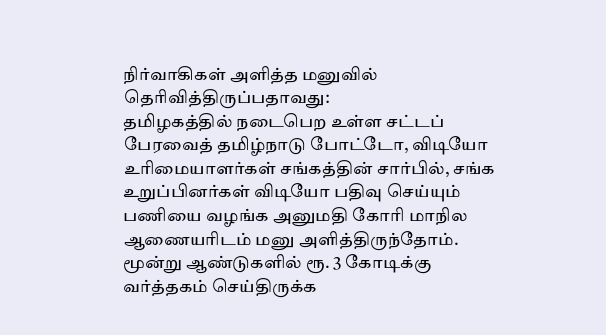நிர்வாகிகள் அளித்த மனுவில் தெரிவித்திருப்பதாவது:
தமிழகத்தில் நடைபெற உள்ள சட்டப் பேரவைத் தமிழ்நாடு போட்டோ, விடியோ உரிமையாளர்கள் சங்கத்தின் சார்பில், சங்க உறுப்பினர்கள் விடியோ பதிவு செய்யும் பணியை வழங்க அனுமதி கோரி மாநில ஆணையரிடம் மனு அளித்திருந்தோம். மூன்று ஆண்டுகளில் ரூ. 3 கோடிக்கு வர்த்தகம் செய்திருக்க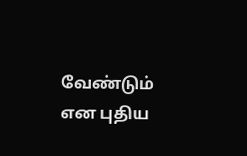வேண்டும் என புதிய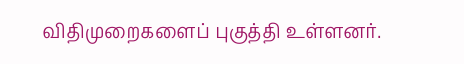விதிமுறைகளைப் புகுத்தி உள்ளனர்.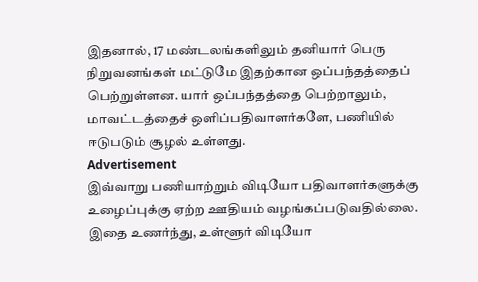இதனால், 17 மண்டலங்களிலும் தனியார் பெரு நிறுவனங்கள் மட்டுமே இதற்கான ஒப்பந்தத்தைப் பெற்றுள்ளன. யார் ஒப்பந்தத்தை பெற்றாலும், மாவட்டத்தைச் ஒளிப்பதிவாளர்களே, பணியில் ஈடுபடும் சூழல் உள்ளது.
Advertisement
இவ்வாறு பணியாற்றும் விடியோ பதிவாளர்களுக்கு உழைப்புக்கு ஏற்ற ஊதியம் வழங்கப்படுவதில்லை. இதை உணர்ந்து, உள்ளூர் விடியோ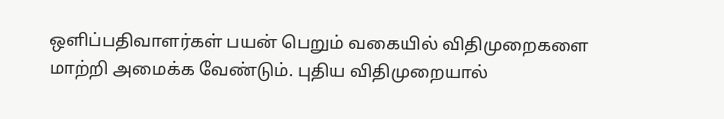ஒளிப்பதிவாளர்கள் பயன் பெறும் வகையில் விதிமுறைகளை மாற்றி அமைக்க வேண்டும். புதிய விதிமுறையால்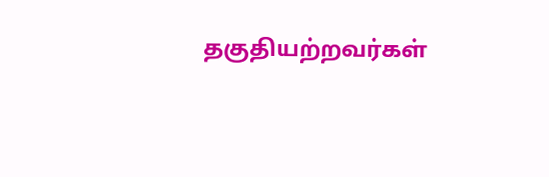தகுதியற்றவர்கள்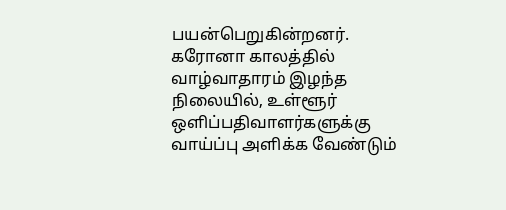பயன்பெறுகின்றனர். கரோனா காலத்தில் வாழ்வாதாரம் இழந்த நிலையில், உள்ளூர் ஒளிப்பதிவாளர்களுக்கு வாய்ப்பு அளிக்க வேண்டும்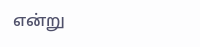என்று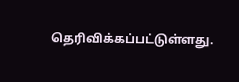தெரிவிக்கப்பட்டுள்ளது.